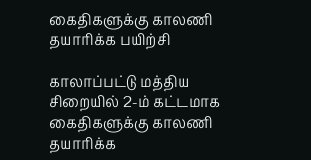கைதிகளுக்கு காலணி தயாரிக்க பயிற்சி

காலாப்பட்டு மத்திய சிறையில் 2-ம் கட்டமாக கைதிகளுக்கு காலணி தயாரிக்க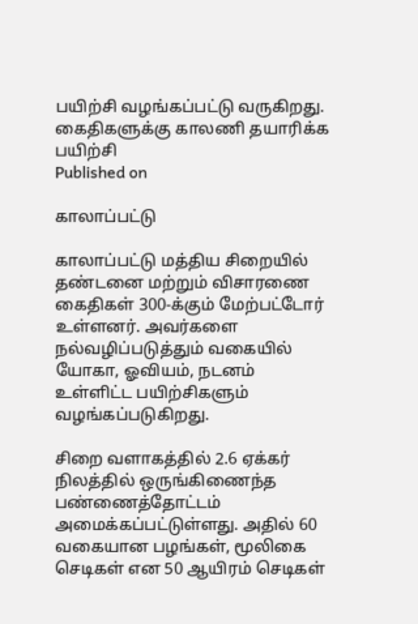பயிற்சி வழங்கப்பட்டு வருகிறது.
கைதிகளுக்கு காலணி தயாரிக்க பயிற்சி
Published on

காலாப்பட்டு

காலாப்பட்டு மத்திய சிறையில் தண்டனை மற்றும் விசாரணை கைதிகள் 300-க்கும் மேற்பட்டோர் உள்ளனர். அவர்களை நல்வழிப்படுத்தும் வகையில் யோகா, ஓவியம், நடனம் உள்ளிட்ட பயிற்சிகளும் வழங்கப்படுகிறது.

சிறை வளாகத்தில் 2.6 ஏக்கர் நிலத்தில் ஒருங்கிணைந்த பண்ணைத்தோட்டம் அமைக்கப்பட்டுள்ளது. அதில் 60 வகையான பழங்கள், மூலிகை செடிகள் என 50 ஆயிரம் செடிகள்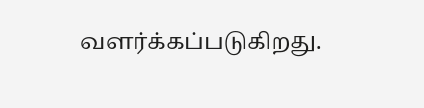வளர்க்கப்படுகிறது.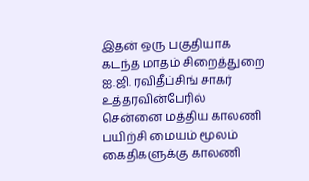இதன் ஒரு பகுதியாக கடந்த மாதம் சிறைத்துறை ஐ.ஜி. ரவிதீப்சிங் சாகர் உத்தரவின்பேரில் சென்னை மத்திய காலணி பயிற்சி மையம் மூலம் கைதிகளுக்கு காலணி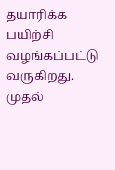தயாரிக்க பயிற்சி வழங்கப்பட்டு வருகிறது. முதல்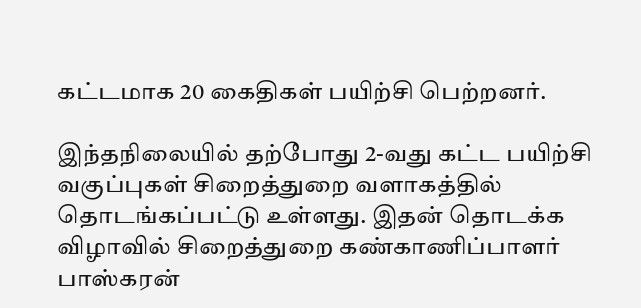கட்டமாக 20 கைதிகள் பயிற்சி பெற்றனர்.

இந்தநிலையில் தற்போது 2-வது கட்ட பயிற்சி வகுப்புகள் சிறைத்துறை வளாகத்தில் தொடங்கப்பட்டு உள்ளது. இதன் தொடக்க விழாவில் சிறைத்துறை கண்காணிப்பாளர் பாஸ்கரன்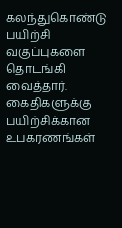கலந்துகொண்டு பயிற்சி வகுப்புகளை தொடங்கி வைத்தார். கைதிகளுக்கு பயிற்சிக்கான உபகரணங்கள்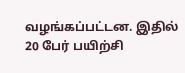வழங்கப்பட்டன. இதில் 20 பேர் பயிற்சி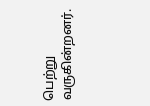பெற்று வருகின்றனர்.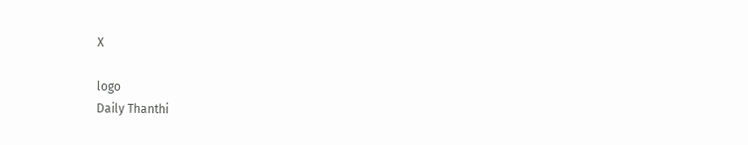X

logo
Daily Thanthi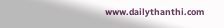www.dailythanthi.com